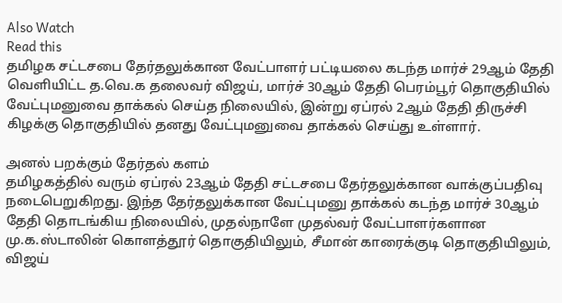Also Watch
Read this
தமிழக சட்டசபை தேர்தலுக்கான வேட்பாளர் பட்டியலை கடந்த மார்ச் 29ஆம் தேதி வெளியிட்ட த.வெ.க தலைவர் விஜய், மார்ச் 30ஆம் தேதி பெரம்பூர் தொகுதியில் வேட்புமனுவை தாக்கல் செய்த நிலையில், இன்று ஏப்ரல் 2ஆம் தேதி திருச்சி கிழக்கு தொகுதியில் தனது வேட்புமனுவை தாக்கல் செய்து உள்ளார்.

அனல் பறக்கும் தேர்தல் களம்
தமிழகத்தில் வரும் ஏப்ரல் 23ஆம் தேதி சட்டசபை தேர்தலுக்கான வாக்குப்பதிவு நடைபெறுகிறது. இந்த தேர்தலுக்கான வேட்புமனு தாக்கல் கடந்த மார்ச் 30ஆம் தேதி தொடங்கிய நிலையில், முதல்நாளே முதல்வர் வேட்பாளர்களான மு.க.ஸ்டாலின் கொளத்தூர் தொகுதியிலும், சீமான் காரைக்குடி தொகுதியிலும், விஜய்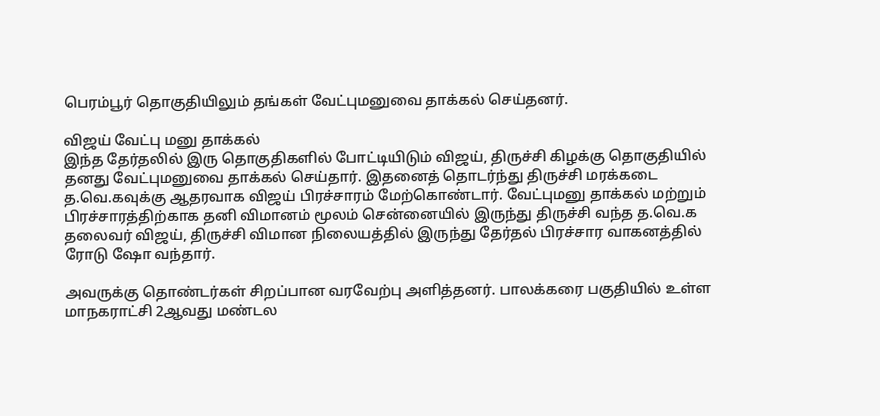பெரம்பூர் தொகுதியிலும் தங்கள் வேட்புமனுவை தாக்கல் செய்தனர்.

விஜய் வேட்பு மனு தாக்கல்
இந்த தேர்தலில் இரு தொகுதிகளில் போட்டியிடும் விஜய், திருச்சி கிழக்கு தொகுதியில் தனது வேட்புமனுவை தாக்கல் செய்தார். இதனைத் தொடர்ந்து திருச்சி மரக்கடை த.வெ.கவுக்கு ஆதரவாக விஜய் பிரச்சாரம் மேற்கொண்டார். வேட்புமனு தாக்கல் மற்றும் பிரச்சாரத்திற்காக தனி விமானம் மூலம் சென்னையில் இருந்து திருச்சி வந்த த.வெ.க தலைவர் விஜய், திருச்சி விமான நிலையத்தில் இருந்து தேர்தல் பிரச்சார வாகனத்தில் ரோடு ஷோ வந்தார்.

அவருக்கு தொண்டர்கள் சிறப்பான வரவேற்பு அளித்தனர். பாலக்கரை பகுதியில் உள்ள மாநகராட்சி 2ஆவது மண்டல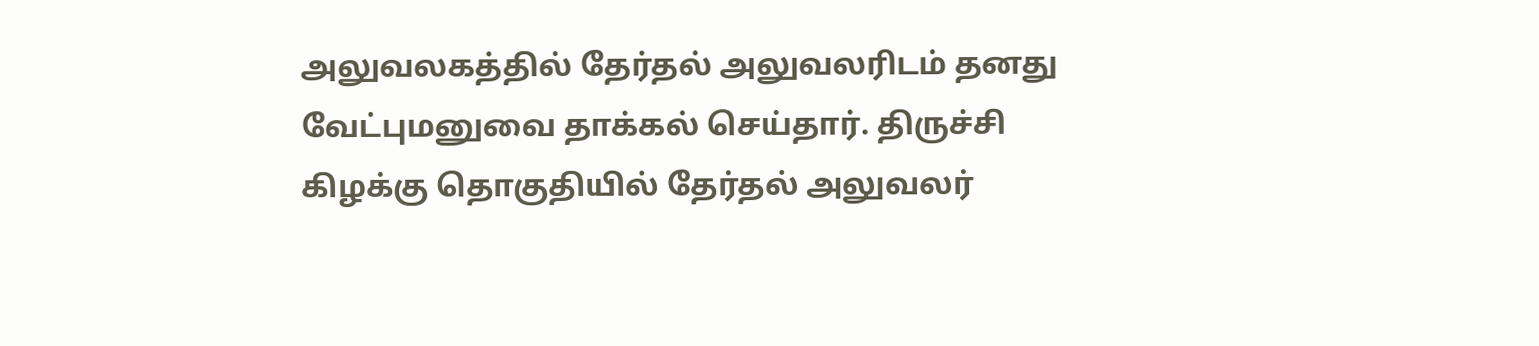அலுவலகத்தில் தேர்தல் அலுவலரிடம் தனது வேட்புமனுவை தாக்கல் செய்தார். திருச்சி கிழக்கு தொகுதியில் தேர்தல் அலுவலர்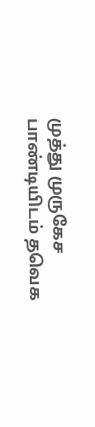முத்து முருகேச பாண்டியிடம் தவெக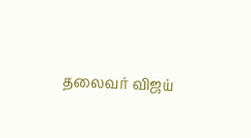தலைவர் விஜய்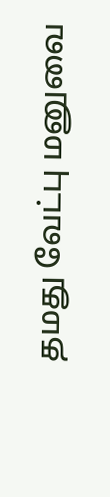தமது வேட்பு மனுவை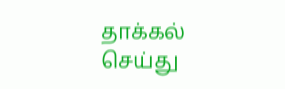தாக்கல் செய்து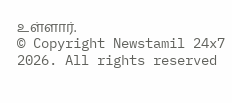உள்ளார்.
© Copyright Newstamil 24x7 2026. All rights reserved